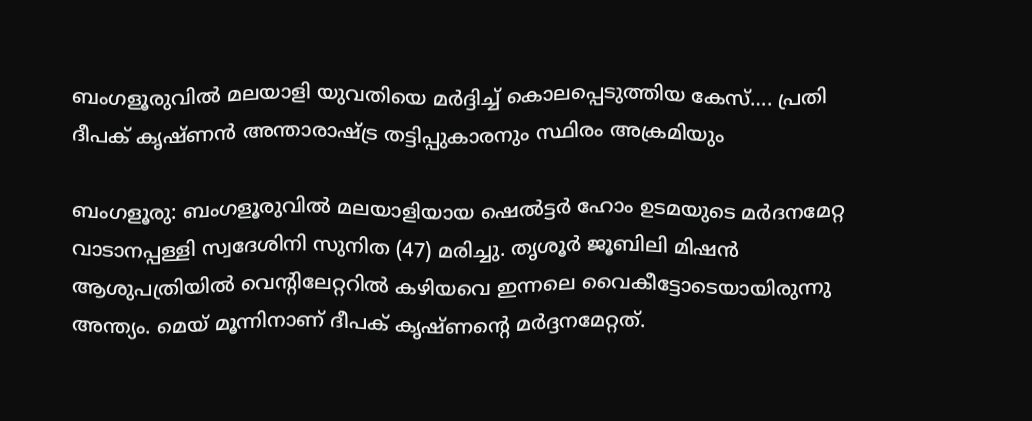ബംഗളൂരുവില്‍ മലയാളി യുവതിയെ മർദ്ദിച്ച് കൊലപ്പെടുത്തിയ കേസ്…. പ്രതി ദീപക് കൃഷ്ണന്‍ അന്താരാഷ്ട്ര തട്ടിപ്പുകാരനും സ്ഥിരം അക്രമിയും

ബംഗളൂരു: ബംഗളൂരുവിൽ മലയാളിയായ ഷെൽട്ടർ ഹോം ഉടമയുടെ മർദനമേറ്റ വാടാനപ്പള്ളി സ്വദേശിനി സുനിത (47) മരിച്ചു. തൃശൂർ ജൂബിലി മിഷൻ ആശുപത്രിയിൽ വെന്റിലേറ്ററിൽ കഴിയവെ ഇന്നലെ വൈകീട്ടോടെയായിരുന്നു അന്ത്യം. മെയ് മൂന്നിനാണ് ദീപക് കൃഷ്ണന്റെ മർദ്ദനമേറ്റത്.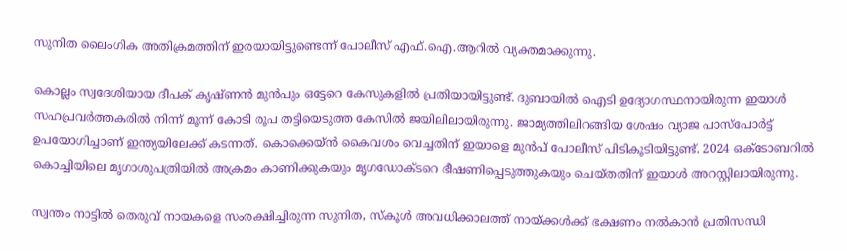സുനിത ലൈംഗിക അതിക്രമത്തിന് ഇരയായിട്ടുണ്ടെന്ന് പോലീസ് എഫ്.ഐ.ആറിൽ വ്യക്തമാക്കുന്നു.

കൊല്ലം സ്വദേശിയായ ദീപക് കൃഷ്ണൻ മുൻപും ഒട്ടേറെ കേസുകളിൽ പ്രതിയായിട്ടുണ്ട്. ദുബായിൽ ഐടി ഉദ്യോഗസ്ഥനായിരുന്ന ഇയാൾ സഹപ്രവർത്തകരിൽ നിന്ന് മൂന്ന് കോടി രൂപ തട്ടിയെടുത്ത കേസിൽ ജയിലിലായിരുന്നു. ജാമ്യത്തിലിറങ്ങിയ ശേഷം വ്യാജ പാസ്‌പോർട്ട് ഉപയോഗിച്ചാണ് ഇന്ത്യയിലേക്ക് കടന്നത്. കൊക്കെയ്ൻ കൈവശം വെച്ചതിന് ഇയാളെ മുൻപ് പോലീസ് പിടികൂടിയിട്ടുണ്ട്. 2024 ഒക്ടോബറിൽ കൊച്ചിയിലെ മൃഗാശുപത്രിയിൽ അക്രമം കാണിക്കുകയും മൃഗഡോക്ടറെ ഭീഷണിപ്പെടുത്തുകയും ചെയ്തതിന് ഇയാൾ അറസ്റ്റിലായിരുന്നു.

സ്വന്തം നാട്ടിൽ തെരുവ് നായകളെ സംരക്ഷിച്ചിരുന്ന സുനിത, സ്കൂൾ അവധിക്കാലത്ത് നായ്ക്കൾക്ക് ഭക്ഷണം നൽകാൻ പ്രതിസന്ധി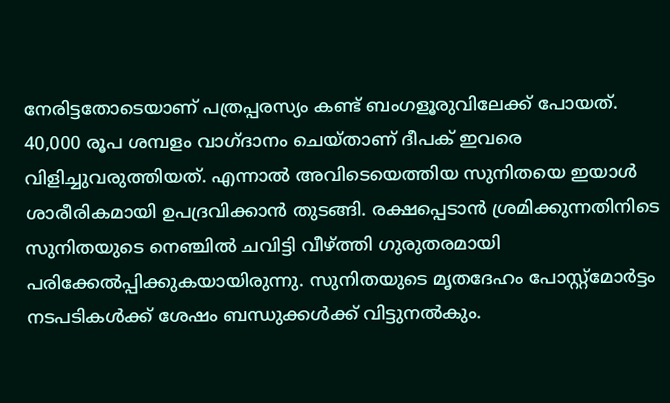നേരിട്ടതോടെയാണ് പത്രപ്പരസ്യം കണ്ട് ബംഗളൂരുവിലേക്ക് പോയത്. 40,000 രൂപ ശമ്പളം വാഗ്ദാനം ചെയ്താണ് ദീപക് ഇവരെ വിളിച്ചുവരുത്തിയത്. എന്നാൽ അവിടെയെത്തിയ സുനിതയെ ഇയാൾ ശാരീരികമായി ഉപദ്രവിക്കാൻ തുടങ്ങി. രക്ഷപ്പെടാൻ ശ്രമിക്കുന്നതിനിടെ സുനിതയുടെ നെഞ്ചിൽ ചവിട്ടി വീഴ്ത്തി ഗുരുതരമായി പരിക്കേൽപ്പിക്കുകയായിരുന്നു. സുനിതയുടെ മൃതദേഹം പോസ്റ്റ്‌മോർട്ടം നടപടികൾക്ക് ശേഷം ബന്ധുക്കൾക്ക് വിട്ടുനൽകും.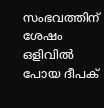സംഭവത്തിന് ശേഷം ഒളിവിൽ പോയ ദീപക്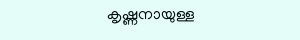കൃഷ്ണനായുള്ള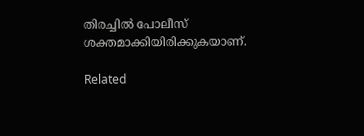തിരച്ചിൽ പോലീസ് ശക്തമാക്കിയിരിക്കുകയാണ്.

Related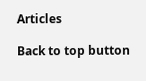Articles

Back to top button